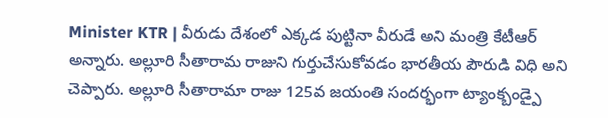Minister KTR | వీరుడు దేశంలో ఎక్కడ పుట్టినా వీరుడే అని మంత్రి కేటీఆర్ అన్నారు. అల్లూరి సీతారామ రాజుని గుర్తుచేసుకోవడం భారతీయ పౌరుడి విధి అని చెప్పారు. అల్లూరి సీతారామా రాజు 125వ జయంతి సందర్భంగా ట్యాంక్బండ్పై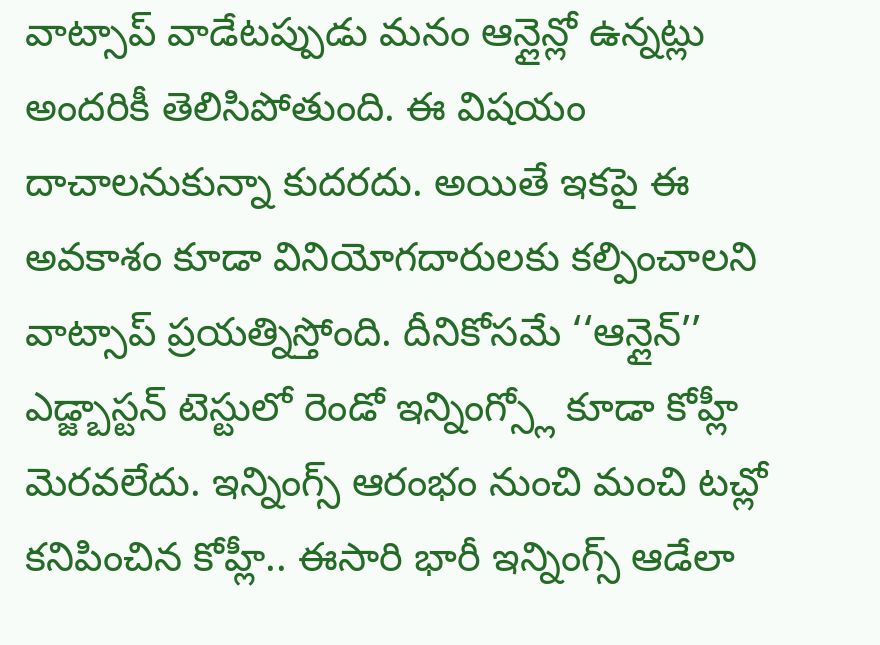వాట్సాప్ వాడేటప్పుడు మనం ఆన్లైన్లో ఉన్నట్లు అందరికీ తెలిసిపోతుంది. ఈ విషయం దాచాలనుకున్నా కుదరదు. అయితే ఇకపై ఈ అవకాశం కూడా వినియోగదారులకు కల్పించాలని వాట్సాప్ ప్రయత్నిస్తోంది. దీనికోసమే ‘‘ఆన్లైన్’’
ఎడ్జ్బాస్టన్ టెస్టులో రెండో ఇన్నింగ్స్లో కూడా కోహ్లీ మెరవలేదు. ఇన్నింగ్స్ ఆరంభం నుంచి మంచి టచ్లో కనిపించిన కోహ్లీ.. ఈసారి భారీ ఇన్నింగ్స్ ఆడేలా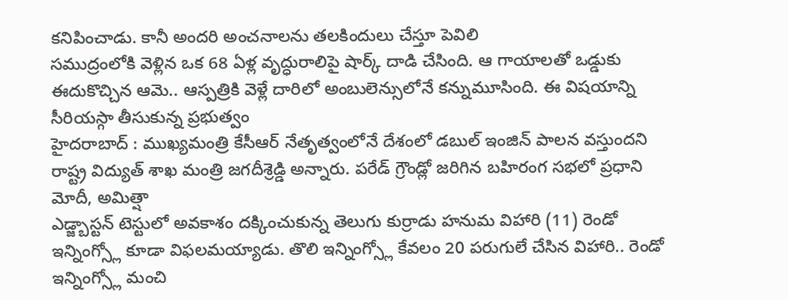కనిపించాడు. కానీ అందరి అంచనాలను తలకిందులు చేస్తూ పెవిలి
సముద్రంలోకి వెళ్లిన ఒక 68 ఏళ్ల వృద్ధురాలిపై షార్క్ దాడి చేసింది. ఆ గాయాలతో ఒడ్డుకు ఈదుకొచ్చిన ఆమె.. ఆస్పత్రికి వెళ్లే దారిలో అంబులెన్సులోనే కన్నుమూసింది. ఈ విషయాన్ని సీరియస్గా తీసుకున్న ప్రభుత్వం
హైదరాబాద్ : ముఖ్యమంత్రి కేసీఆర్ నేతృత్వంలోనే దేశంలో డబుల్ ఇంజిన్ పాలన వస్తుందని రాష్ట్ర విద్యుత్ శాఖ మంత్రి జగదీశ్రెడ్డి అన్నారు. పరేడ్ గ్రౌండ్లో జరిగిన బహిరంగ సభలో ప్రధాని మోదీ, అమిత్షా
ఎడ్జ్బాస్టన్ టెస్టులో అవకాశం దక్కించుకున్న తెలుగు కుర్రాడు హనుమ విహారి (11) రెండో ఇన్నింగ్స్లో కూడా విఫలమయ్యాడు. తొలి ఇన్నింగ్స్లో కేవలం 20 పరుగులే చేసిన విహారి.. రెండో ఇన్నింగ్స్లో మంచి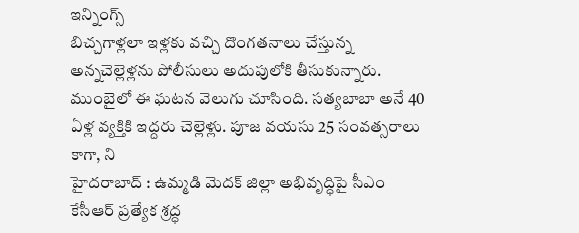ఇన్నింగ్స్
బిచ్చగాళ్లలా ఇళ్లకు వచ్చి దొంగతనాలు చేస్తున్న అన్నచెల్లెళ్లను పోలీసులు అదుపులోకి తీసుకున్నారు. ముంబైలో ఈ ఘటన వెలుగు చూసింది. సత్యబాబా అనే 40 ఏళ్ల వ్యక్తికి ఇద్దరు చెల్లెళ్లు. పూజ వయసు 25 సంవత్సరాలు కాగా, ని
హైదరాబాద్ : ఉమ్మడి మెదక్ జిల్లా అభివృద్ధిపై సీఎం కేసీఆర్ ప్రత్యేక శ్రద్ధ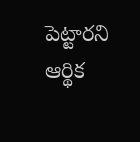పెట్టారని ఆర్థిక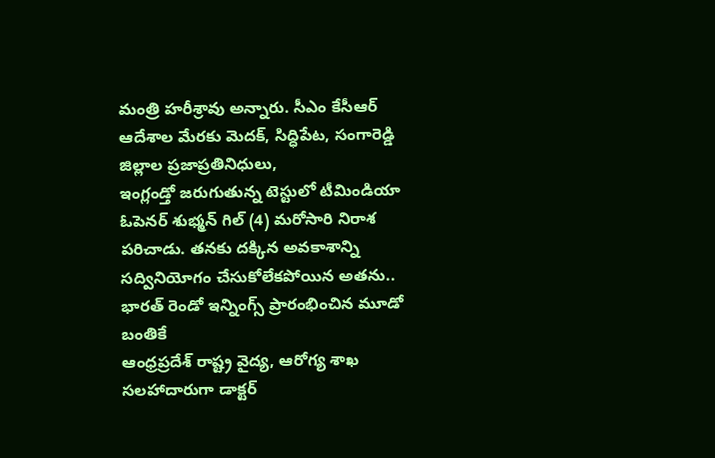మంత్రి హరీశ్రావు అన్నారు. సీఎం కేసీఆర్ ఆదేశాల మేరకు మెదక్, సిద్ధిపేట, సంగారెడ్డి జిల్లాల ప్రజాప్రతినిధులు,
ఇంగ్లండ్తో జరుగుతున్న టెస్టులో టీమిండియా ఓపెనర్ శుభ్మన్ గిల్ (4) మరోసారి నిరాశ పరిచాడు. తనకు దక్కిన అవకాశాన్ని సద్వినియోగం చేసుకోలేకపోయిన అతను.. భారత్ రెండో ఇన్నింగ్స్ ప్రారంభించిన మూడో బంతికే
ఆంధ్రప్రదేశ్ రాష్ట్ర వైద్య, ఆరోగ్య శాఖ సలహాదారుగా డాక్టర్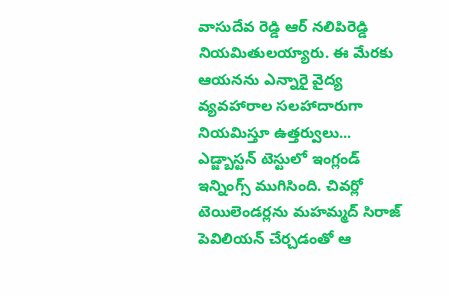వాసుదేవ రెడ్డి ఆర్ నలిపిరెడ్డి నియమితులయ్యారు. ఈ మేరకు ఆయనను ఎన్నారై వైద్య వ్యవహారాల సలహాదారుగా నియమిస్తూ ఉత్తర్వులు...
ఎడ్జ్బాస్టన్ టెస్టులో ఇంగ్లండ్ ఇన్నింగ్స్ ముగిసింది. చివర్లో టెయిలెండర్లను మహమ్మద్ సిరాజ్ పెవిలియన్ చేర్చడంతో ఆ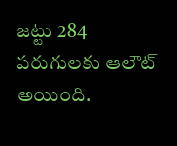జట్టు 284 పరుగులకు ఆలౌట్ అయింది.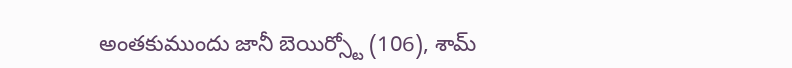అంతకుముందు జానీ బెయిర్స్టో (106), శామ్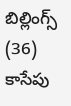బిల్లింగ్స్ (36) కాసేపు